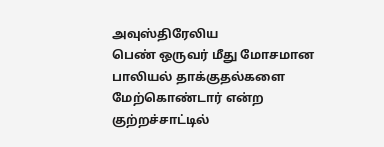அவுஸ்திரேலிய
பெண் ஒருவர் மீது மோசமான பாலியல் தாக்குதல்களை மேற்கொண்டார் என்ற
குற்றச்சாட்டில்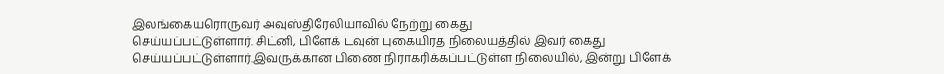இலங்கையரொருவர் அவுஸ்திரேலியாவில் நேற்று கைது
செய்யப்பட்டுள்ளார். சிட்னி, பிளேக் டவுன் புகையிரத நிலையத்தில் இவர் கைது
செய்யப்பட்டுள்ளார்.இவருக்கான பிணை நிராகரிக்கப்பட்டுள்ள நிலையில், இன்று பிளேக்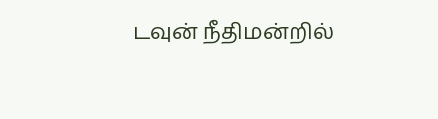டவுன் நீதிமன்றில்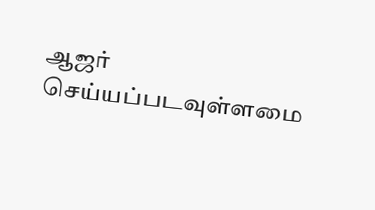ஆஜர் செய்யப்படவுள்ளமை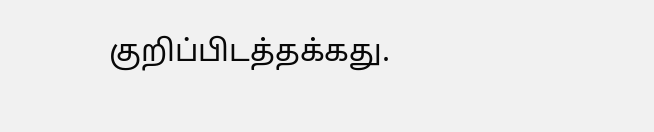குறிப்பிடத்தக்கது.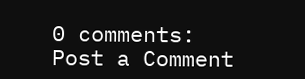0 comments:
Post a Comment